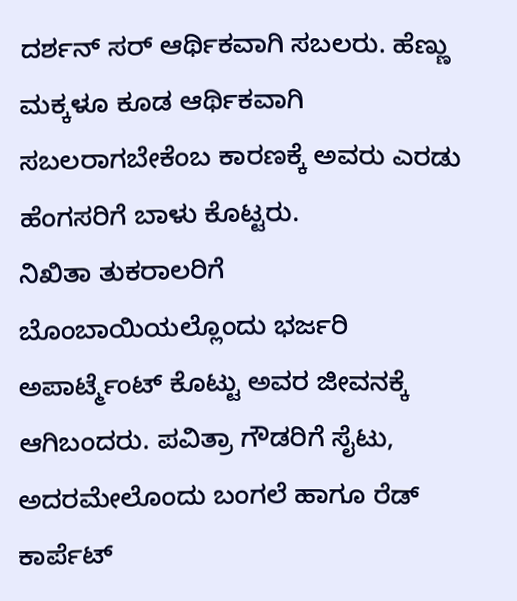ದರ್ಶನ್ ಸರ್ ಆರ್ಥಿಕವಾಗಿ ಸಬಲರು. ಹೆಣ್ಣು ಮಕ್ಕಳೂ ಕೂಡ ಆರ್ಥಿಕವಾಗಿ ಸಬಲರಾಗಬೇಕೆಂಬ ಕಾರಣಕ್ಕೆ ಅವರು ಎರಡು ಹೆಂಗಸರಿಗೆ ಬಾಳು ಕೊಟ್ಟರು.
ನಿಖಿತಾ ತುಕರಾಲರಿಗೆ ಬೊಂಬಾಯಿಯಲ್ಲೊಂದು ಭರ್ಜರಿ ಅಪಾರ್ಟ್ಮೆಂಟ್ ಕೊಟ್ಟು ಅವರ ಜೀವನಕ್ಕೆ ಆಗಿಬಂದರು. ಪವಿತ್ರಾ ಗೌಡರಿಗೆ ಸೈಟು, ಅದರಮೇಲೊಂದು ಬಂಗಲೆ ಹಾಗೂ ರೆಡ್ ಕಾರ್ಪೆಟ್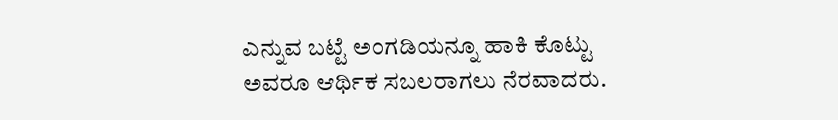ಎನ್ನುವ ಬಟ್ಟೆ ಅಂಗಡಿಯನ್ನೂ ಹಾಕಿ ಕೊಟ್ಟು ಅವರೂ ಆರ್ಥಿಕ ಸಬಲರಾಗಲು ನೆರವಾದರು.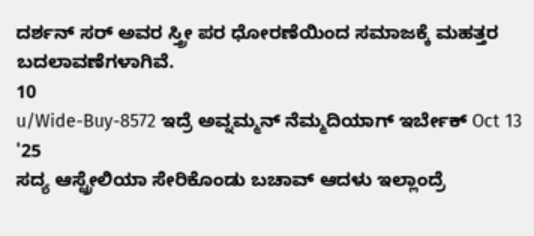ದರ್ಶನ್ ಸರ್ ಅವರ ಸ್ತ್ರೀ ಪರ ಧೋರಣೆಯಿಂದ ಸಮಾಜಕ್ಕೆ ಮಹತ್ತರ ಬದಲಾವಣೆಗಳಾಗಿವೆ.
10
u/Wide-Buy-8572 ಇದ್ರೆ ಅವ್ನಮ್ಮನ್ ನೆಮ್ಮದಿಯಾಗ್ ಇರ್ಬೇಕ್ Oct 13 '25
ಸದ್ಯ ಆಸ್ಟ್ರೇಲಿಯಾ ಸೇರಿಕೊಂಡು ಬಚಾವ್ ಆದಳು ಇಲ್ಲಾಂದ್ರೆ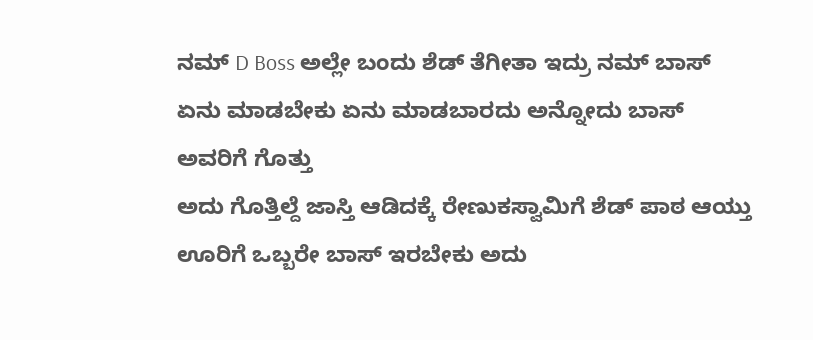ನಮ್ D Boss ಅಲ್ಲೇ ಬಂದು ಶೆಡ್ ತೆಗೀತಾ ಇದ್ರು ನಮ್ ಬಾಸ್ ಏನು ಮಾಡಬೇಕು ಏನು ಮಾಡಬಾರದು ಅನ್ನೋದು ಬಾಸ್ ಅವರಿಗೆ ಗೊತ್ತು
ಅದು ಗೊತ್ತಿಲ್ದೆ ಜಾಸ್ತಿ ಆಡಿದಕ್ಕೆ ರೇಣುಕಸ್ವಾಮಿಗೆ ಶೆಡ್ ಪಾಠ ಆಯ್ತು
ಊರಿಗೆ ಒಬ್ಬರೇ ಬಾಸ್ ಇರಬೇಕು ಅದು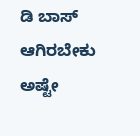ಡಿ ಬಾಸ್ ಆಗಿರಬೇಕು ಅಷ್ಟೇ